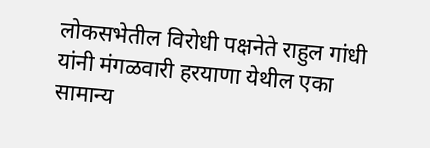लोकसभेतील विरोधी पक्षनेते राहुल गांधी यांनी मंगळवारी हरयाणा येथील एका सामान्य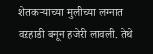शेतकऱ्याच्या मुलीच्या लग्नात वऱहाडी बनून हजेरी लावली. तेथे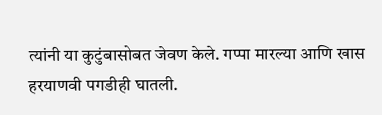त्यांनी या कुटुंबासोबत जेवण केले. गप्पा मारल्या आणि खास हरयाणवी पगडीही घातली.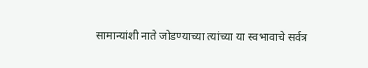सामान्यांशी नाते जोडण्याच्या त्यांच्या या स्वभावाचे सर्वत्र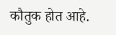कौतुक होत आहे.